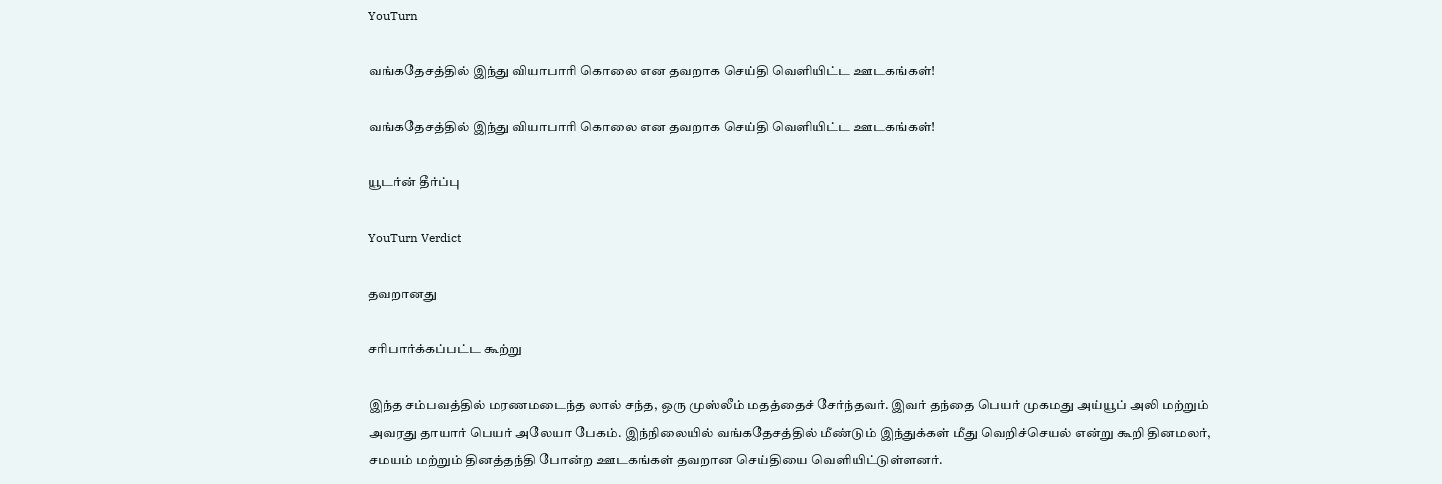YouTurn

வங்கதேசத்தில் இந்து வியாபாரி கொலை என தவறாக செய்தி வெளியிட்ட ஊடகங்கள்!

வங்கதேசத்தில் இந்து வியாபாரி கொலை என தவறாக செய்தி வெளியிட்ட ஊடகங்கள்!

யூடர்ன் தீர்ப்பு

YouTurn Verdict

தவறானது

சரிபார்க்கப்பட்ட கூற்று

இந்த சம்பவத்தில் மரணமடைந்த லால் சந்த, ஒரு முஸ்லீம் மதத்தைச் சேர்ந்தவர். இவர் தந்தை பெயர் முகமது அய்யூப் அலி மற்றும் அவரது தாயார் பெயர் அலேயா பேகம். இந்நிலையில் வங்கதேசத்தில் மீண்டும் இந்துக்கள் மீது வெறிச்செயல் என்று கூறி தினமலர், சமயம் மற்றும் தினத்தந்தி போன்ற ஊடகங்கள் தவறான செய்தியை வெளியிட்டுள்ளனர்.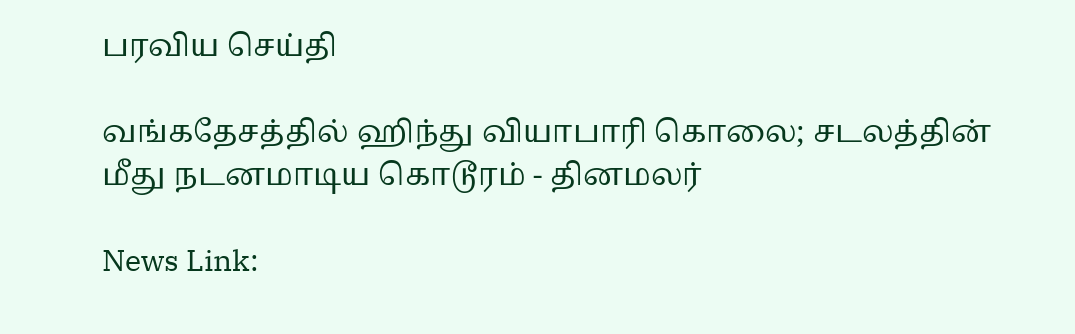பரவிய செய்தி

வங்கதேசத்தில் ஹிந்து வியாபாரி கொலை; சடலத்தின் மீது நடனமாடிய கொடூரம் - தினமலர்

News Link: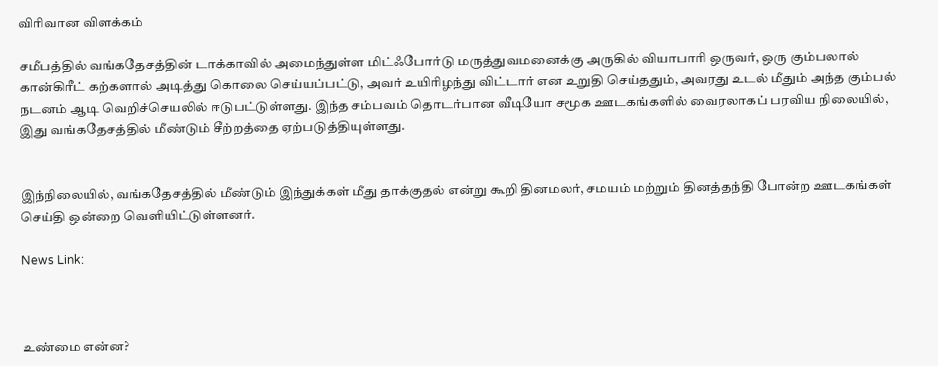விரிவான விளக்கம்

சமீபத்தில் வங்கதேசத்தின் டாக்காவில் அமைந்துள்ள மிட்ஃபோர்டு மருத்துவமனைக்கு அருகில் வியாபாரி ஒருவர், ஒரு கும்பலால் கான்கிரீட் கற்களால் அடித்து கொலை செய்யப்பட்டு, அவர் உயிரிழந்து விட்டார் என உறுதி செய்ததும், அவரது உடல் மீதும் அந்த கும்பல் நடனம் ஆடி வெறிச்செயலில் ஈடுபட்டுள்ளது. இந்த சம்பவம் தொடர்பான வீடியோ சமூக ஊடகங்களில் வைரலாகப் பரவிய நிலையில், இது வங்கதேசத்தில் மீண்டும் சீற்றத்தை ஏற்படுத்தியுள்ளது.


இந்நிலையில், வங்கதேசத்தில் மீண்டும் இந்துக்கள் மீது தாக்குதல் என்று கூறி தினமலர், சமயம் மற்றும் தினத்தந்தி போன்ற ஊடகங்கள் செய்தி ஒன்றை வெளியிட்டுள்ளனர்.

News Link:



உண்மை என்ன?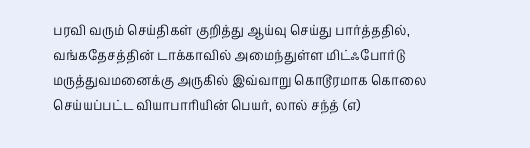பரவி வரும் செய்திகள் குறித்து ஆய்வு செய்து பார்த்ததில், வங்கதேசத்தின் டாக்காவில் அமைந்துள்ள மிட்ஃபோர்டு மருத்துவமனைக்கு அருகில் இவ்வாறு கொடூரமாக கொலை செய்யப்பட்ட வியாபாரியின் பெயர், லால் சந்த் (எ)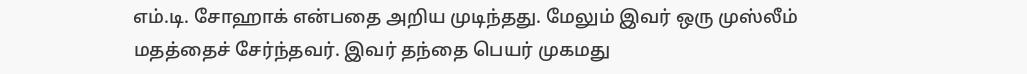எம்.டி. சோஹாக் என்பதை அறிய முடிந்தது. மேலும் இவர் ஒரு முஸ்லீம் மதத்தைச் சேர்ந்தவர். இவர் தந்தை பெயர் முகமது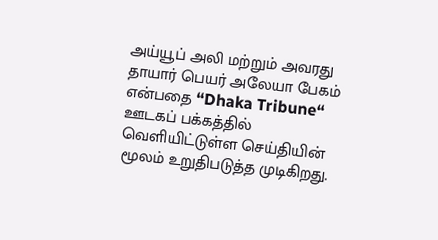அய்யூப் அலி மற்றும் அவரது தாயார் பெயர் அலேயா பேகம் என்பதை “Dhaka Tribune“ ஊடகப் பக்கத்தில் வெளியிட்டுள்ள செய்தியின் மூலம் உறுதிபடுத்த முடிகிறது.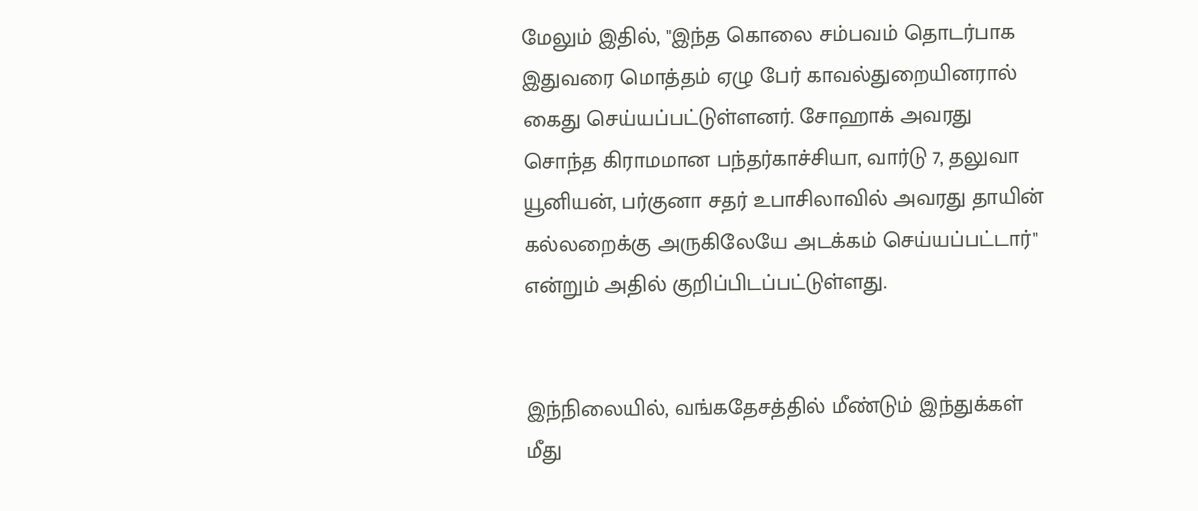மேலும் இதில், "இந்த கொலை சம்பவம் தொடர்பாக இதுவரை மொத்தம் ஏழு பேர் காவல்துறையினரால் கைது செய்யப்பட்டுள்ளனர். சோஹாக் அவரது சொந்த கிராமமான பந்தர்காச்சியா, வார்டு 7, தலுவா யூனியன், பர்குனா சதர் உபாசிலாவில் அவரது தாயின் கல்லறைக்கு அருகிலேயே அடக்கம் செய்யப்பட்டார்" என்றும் அதில் குறிப்பிடப்பட்டுள்ளது.


இந்நிலையில், வங்கதேசத்தில் மீண்டும் இந்துக்கள் மீது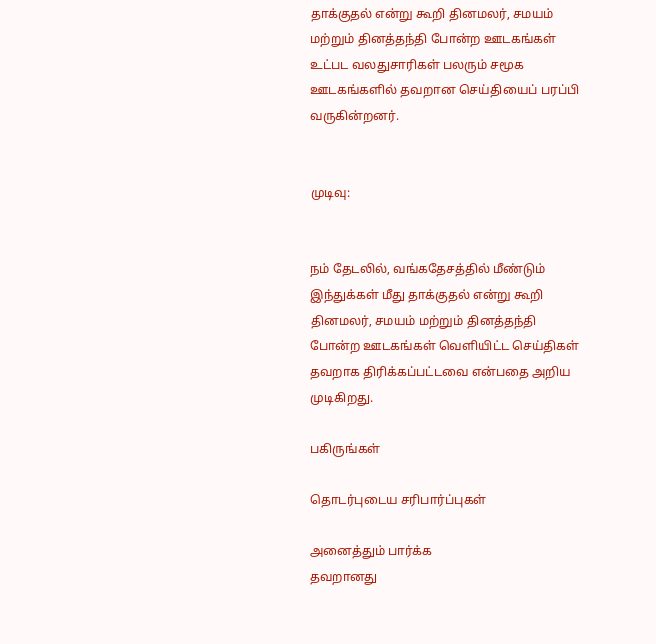தாக்குதல் என்று கூறி தினமலர், சமயம் மற்றும் தினத்தந்தி போன்ற ஊடகங்கள் உட்பட வலதுசாரிகள் பலரும் சமூக ஊடகங்களில் தவறான செய்தியைப் பரப்பி வருகின்றனர்.


முடிவு:


நம் தேடலில், வங்கதேசத்தில் மீண்டும் இந்துக்கள் மீது தாக்குதல் என்று கூறி தினமலர், சமயம் மற்றும் தினத்தந்தி போன்ற ஊடகங்கள் வெளியிட்ட செய்திகள் தவறாக திரிக்கப்பட்டவை என்பதை அறிய முடிகிறது.

பகிருங்கள்

தொடர்புடைய சரிபார்ப்புகள்

அனைத்தும் பார்க்க
தவறானது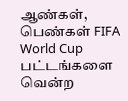ஆண்கள், பெண்கள் FIFA World Cup பட்டங்களை வென்ற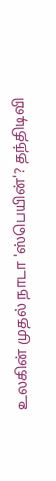உலகின் முதல் நாடா 'ஸ்பெயின்'? தந்திடிவி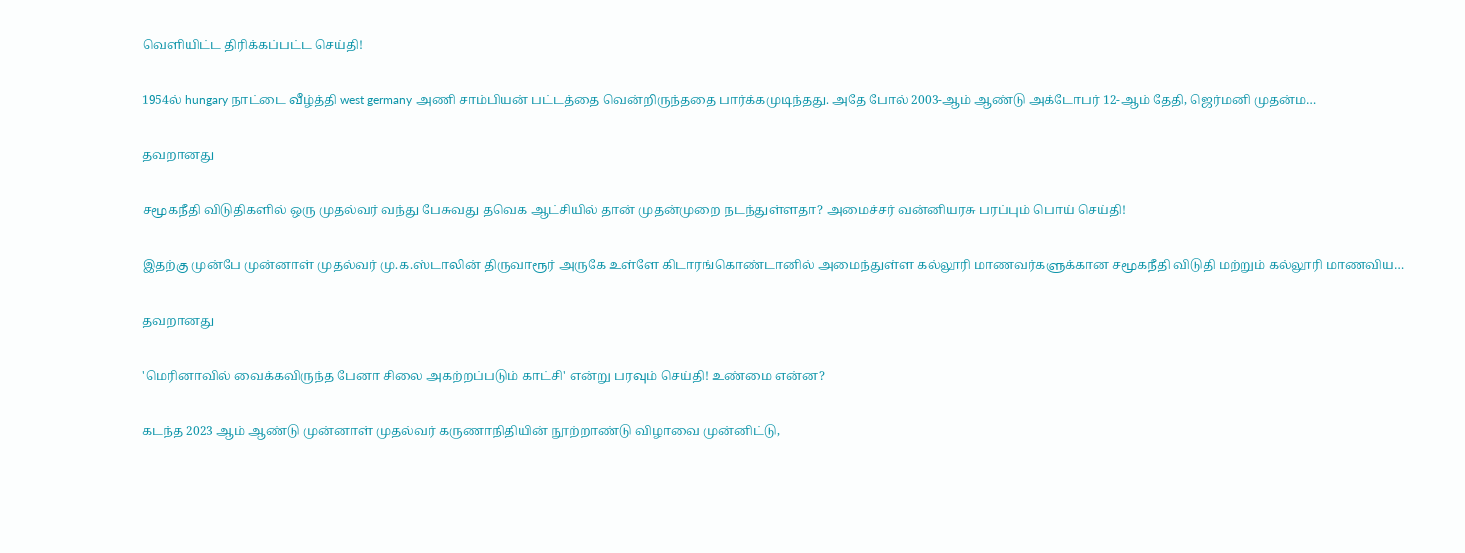வெளியிட்ட திரிக்கப்பட்ட செய்தி!

1954ல் hungary நாட்டை வீழ்த்தி west germany அணி சாம்பியன் பட்டத்தை வென்றிருந்ததை பார்க்கமுடிந்தது. அதே போல் 2003-ஆம் ஆண்டு அக்டோபர் 12-ஆம் தேதி, ஜெர்மனி முதன்ம…

தவறானது

சமூகநீதி விடுதிகளில் ஒரு முதல்வர் வந்து பேசுவது தவெக ஆட்சியில் தான் முதன்முறை நடந்துள்ளதா? அமைச்சர் வன்னியரசு பரப்பும் பொய் செய்தி!

இதற்கு முன்பே முன்னாள் முதல்வர் மு.க.ஸ்டாலின் திருவாரூர் அருகே உள்ளே கிடாரங்கொண்டானில் அமைந்துள்ள கல்லூரி மாணவர்களுக்கான சமூகநீதி விடுதி மற்றும் கல்லூரி மாணவிய…

தவறானது

'மெரினாவில் வைக்கவிருந்த பேனா சிலை அகற்றப்படும் காட்சி' என்று பரவும் செய்தி! உண்மை என்ன?

கடந்த 2023 ஆம் ஆண்டு முன்னாள் முதல்வர் கருணாநிதியின் நூற்றாண்டு விழாவை முன்னிட்டு,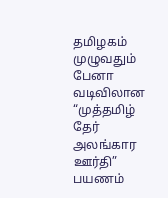தமிழகம் முழுவதும் பேனா வடிவிலான “முத்தமிழ் தேர் அலங்கார ஊர்தி” பயணம்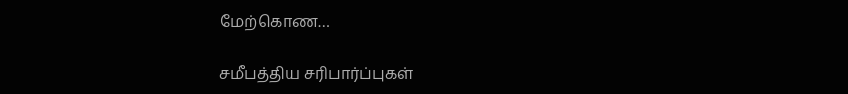மேற்கொண…

சமீபத்திய சரிபார்ப்புகள்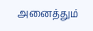அனைத்தும்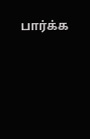பார்க்க